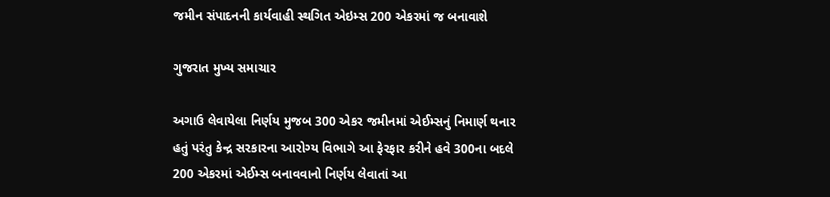જમીન સંપાદનની કાર્યવાહી સ્થગિત એઇમ્સ 200 એકરમાં જ બનાવાશે

ગુજરાત મુખ્ય સમાચાર

અગાઉ લેવાયેલા નિર્ણય મુજબ 300 એકર જમીનમાં એઈમ્સનું નિમાર્ણ થનાર હતું પરંતુ કેન્દ્ર સરકારના આરોગ્ય વિભાગે આ ફેરફાર કરીને હવે 300ના બદલે 200 એકરમાં એઈમ્સ બનાવવાનો નિર્ણય લેવાતાં આ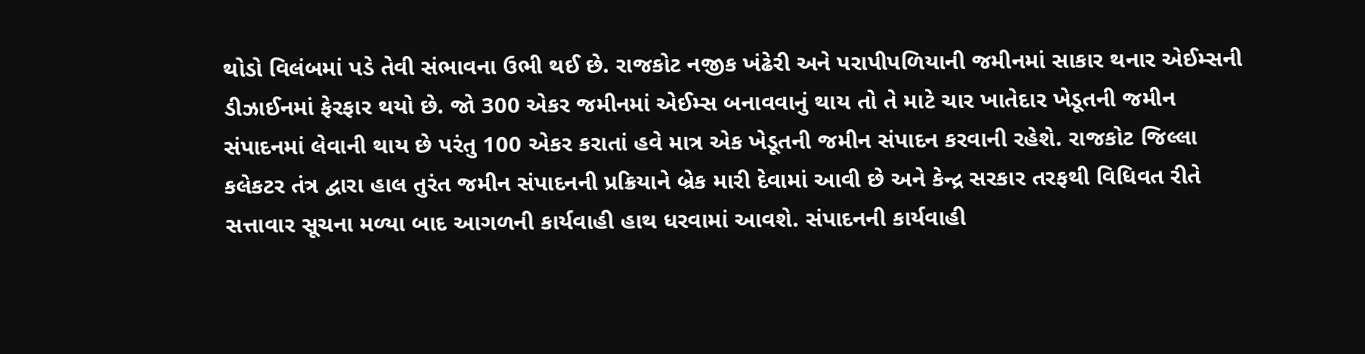થોડો વિલંબમાં પડે તેવી સંભાવના ઉભી થઈ છે. રાજકોટ નજીક ખંઢેરી અને પરાપીપળિયાની જમીનમાં સાકાર થનાર એઈમ્સની ડીઝાઈનમાં ફેરફાર થયો છે. જો 300 એકર જમીનમાં એઈમ્સ બનાવવાનું થાય તો તે માટે ચાર ખાતેદાર ખેડૂતની જમીન સંપાદનમાં લેવાની થાય છે પરંતુ 100 એકર કરાતાં હવે માત્ર એક ખેડૂતની જમીન સંપાદન કરવાની રહેશે. રાજકોટ જિલ્લા કલેકટર તંત્ર દ્વારા હાલ તુરંત જમીન સંપાદનની પ્રક્રિયાને બ્રેક મારી દેવામાં આવી છે અને કેન્દ્ર સરકાર તરફથી વિધિવત રીતે સત્તાવાર સૂચના મળ્યા બાદ આગળની કાર્યવાહી હાથ ધરવામાં આવશે. સંપાદનની કાર્યવાહી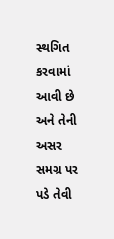સ્થગિત કરવામાં આવી છે અને તેની અસર સમગ્ર પર પડે તેવી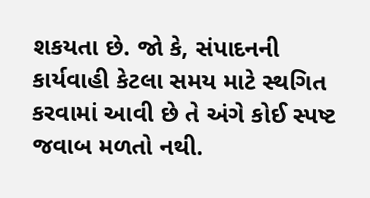શકયતા છે. જો કે, સંપાદનની કાર્યવાહી કેટલા સમય માટે સ્થગિત કરવામાં આવી છે તે અંગે કોઈ સ્પષ્ટ જવાબ મળતો નથી.